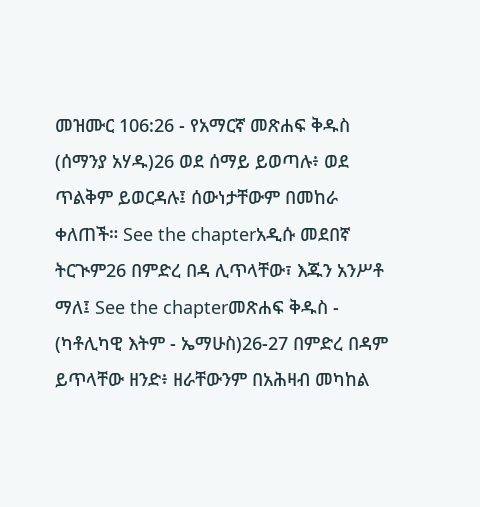መዝሙር 106:26 - የአማርኛ መጽሐፍ ቅዱስ (ሰማንያ አሃዱ)26 ወደ ሰማይ ይወጣሉ፥ ወደ ጥልቅም ይወርዳሉ፤ ሰውነታቸውም በመከራ ቀለጠች። See the chapterአዲሱ መደበኛ ትርጒም26 በምድረ በዳ ሊጥላቸው፣ እጁን አንሥቶ ማለ፤ See the chapterመጽሐፍ ቅዱስ - (ካቶሊካዊ እትም - ኤማሁስ)26-27 በምድረ በዳም ይጥላቸው ዘንድ፥ ዘራቸውንም በአሕዛብ መካከል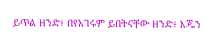ይጥል ዘንድ፥ በየአገሩም ይበትናቸው ዘንድ፥ እጁን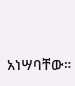አነሣባቸው።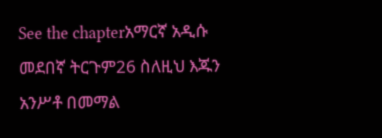See the chapterአማርኛ አዲሱ መደበኛ ትርጉም26 ስለዚህ እጁን አንሥቶ በመማል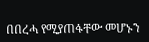በበረሓ የሚያጠፋቸው መሆኑን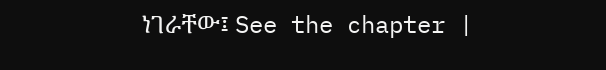ነገራቸው፤ See the chapter |